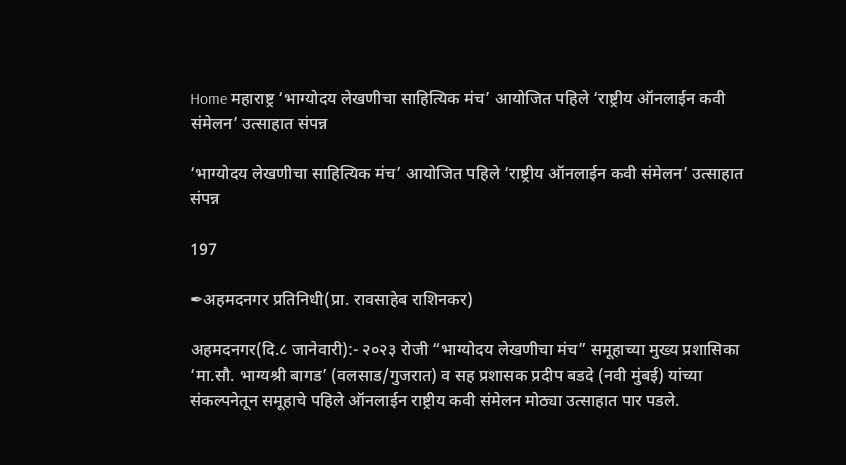Home महाराष्ट्र ‘भाग्योदय लेखणीचा साहित्यिक मंच’ आयोजित पहिले ‘राष्ट्रीय ऑनलाईन कवी संमेलन’ उत्साहात संपन्न

‘भाग्योदय लेखणीचा साहित्यिक मंच’ आयोजित पहिले ‘राष्ट्रीय ऑनलाईन कवी संमेलन’ उत्साहात संपन्न

197

✒अहमदनगर प्रतिनिधी(प्रा. रावसाहेब राशिनकर)

अहमदनगर(दि.८ जानेवारी):- २०२३ रोजी “भाग्योदय लेखणीचा मंच” समूहाच्या मुख्य प्रशासिका ‘मा.सौ. भाग्यश्री बागड’ (वलसाड/गुजरात) व सह प्रशासक प्रदीप बडदे (नवी मुंबई) यांच्या संकल्पनेतून समूहाचे पहिले ऑनलाईन राष्ट्रीय कवी संमेलन मोठ्या उत्साहात पार पडले.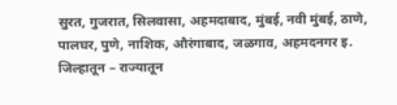सुरत, गुजरात, सिलवासा, अहमदाबाद, मुंबई, नवी मुंबई, ठाणे, पालघर, पुणे, नाशिक, औरंगाबाद, जळगाव, अहमदनगर इ. जिल्हातून – राज्यातून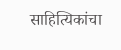साहित्यिकांचा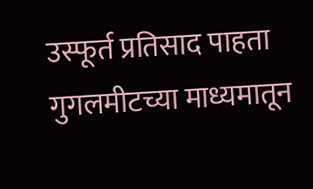उस्फूर्त प्रतिसाद पाहता गुगलमीटच्या माध्यमातून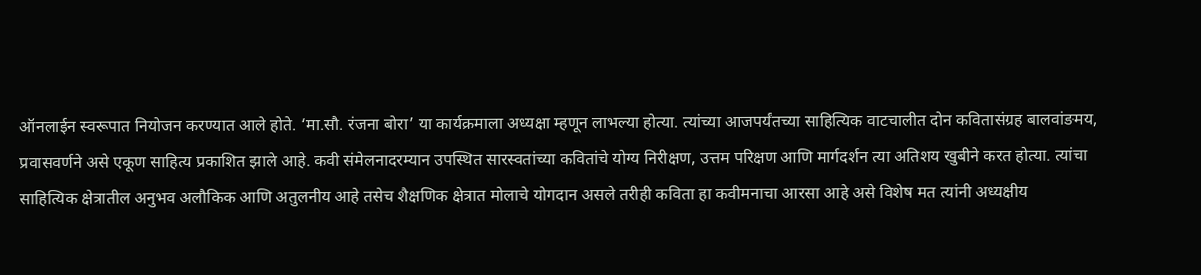ऑनलाईन स्वरूपात नियोजन करण्यात आले होते. ‘मा.सौ. रंजना बोरा’ या कार्यक्रमाला अध्यक्षा म्हणून लाभल्या होत्या. त्यांच्या आजपर्यंतच्या साहित्यिक वाटचालीत दोन कवितासंग्रह बालवांङमय, प्रवासवर्णने असे एकूण साहित्य प्रकाशित झाले आहे. कवी संमेलनादरम्यान उपस्थित सारस्वतांच्या कवितांचे योग्य निरीक्षण, उत्तम परिक्षण आणि मार्गदर्शन त्या अतिशय खुबीने करत होत्या. त्यांचा साहित्यिक क्षेत्रातील अनुभव अलौकिक आणि अतुलनीय आहे तसेच शैक्षणिक क्षेत्रात मोलाचे योगदान असले तरीही कविता हा कवीमनाचा आरसा आहे असे विशेष मत त्यांनी अध्यक्षीय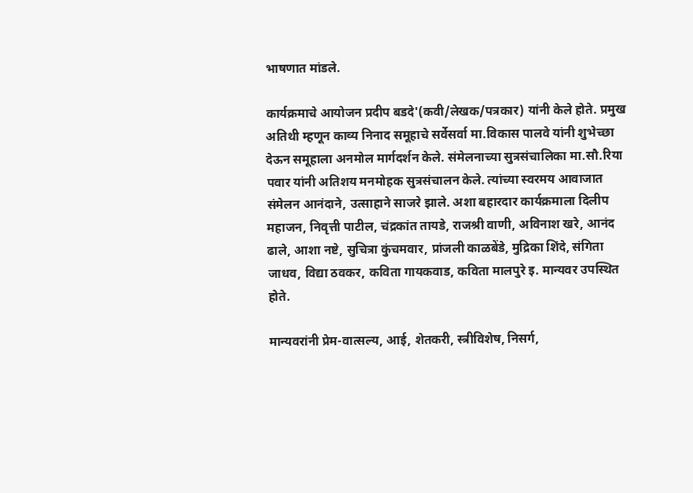भाषणात मांडले.

कार्यक्रमाचे आयोजन प्रदीप बडदे'(कवी/लेखक/पत्रकार) यांनी केले होते. प्रमुख अतिथी म्हणून काव्य निनाद समूहाचे सर्वेसर्वा मा.विकास पालवे यांनी शुभेच्छा देऊन समूहाला अनमोल मार्गदर्शन केले. संमेलनाच्या सुत्रसंचालिका मा.सौ.रिया पवार यांनी अतिशय मनमोहक सुत्रसंचालन केले. त्यांच्या स्वरमय आवाजात संमेलन आनंदाने, उत्साहाने साजरे झाले. अशा बहारदार कार्यक्रमाला दिलीप महाजन, निवृत्ती पाटील, चंद्रकांत तायडे, राजश्री वाणी, अविनाश खरे, आनंद ढाले, आशा नष्टे, सुचित्रा कुंचमवार, प्रांजली काळबेंडे, मुद्रिका शिंदे, संगिता जाधव, विद्या ठवकर, कविता गायकवाड, कविता मालपुरे इ. मान्यवर उपस्थित होते.

मान्यवरांनी प्रेम-वात्सल्य, आई, शेतकरी, स्त्रीविशेष, निसर्ग,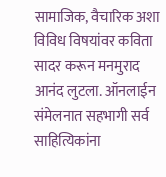सामाजिक, वैचारिक अशा विविध विषयांवर कविता सादर करून मनमुराद आनंद लुटला. ऑनलाईन संमेलनात सहभागी सर्व साहित्यिकांना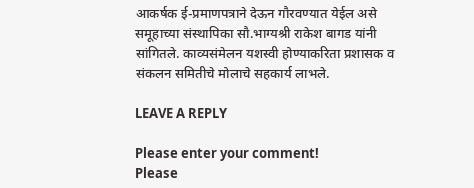आकर्षक ई-प्रमाणपत्राने देऊन गौरवण्यात येईल असे समूहाच्या संस्थापिका सौ.भाग्यश्री राकेश बागड यांनी सांगितले. काव्यसंमेलन यशस्वी होण्याकरिता प्रशासक व संकलन समितीचे मोलाचे सहकार्य लाभले.

LEAVE A REPLY

Please enter your comment!
Please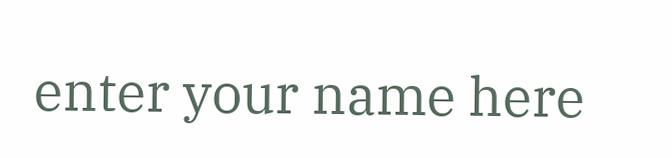enter your name here